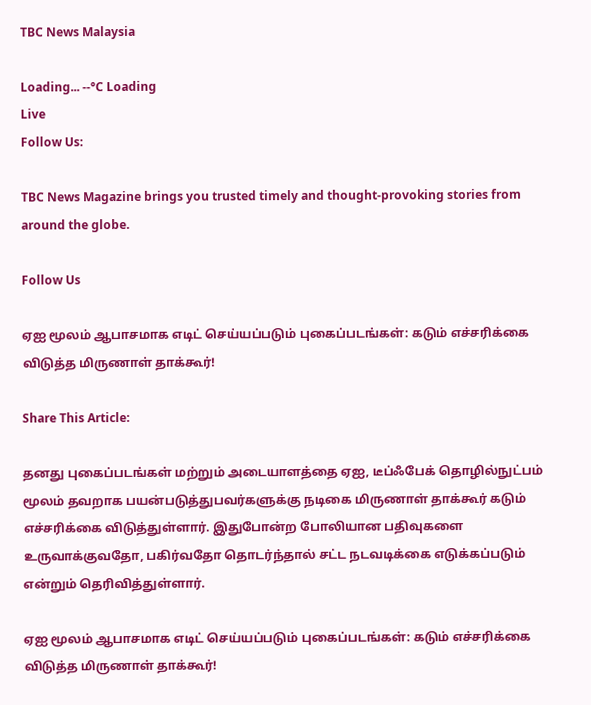TBC News Malaysia

Loading... --°C Loading
Live
Follow Us:

TBC News Magazine brings you trusted timely and thought-provoking stories from around the globe.

Follow Us

ஏஐ மூலம் ஆபாசமாக எடிட் செய்யப்படும் புகைப்படங்கள்: கடும் எச்சரிக்கை விடுத்த மிருணாள் தாக்கூர்!

Share This Article:

தனது புகைப்படங்கள் மற்றும் அடையாளத்தை ஏஐ, டீப்ஃபேக் தொழில்நுட்பம் மூலம் தவறாக பயன்படுத்துபவர்களுக்கு நடிகை மிருணாள் தாக்கூர் கடும் எச்சரிக்கை விடுத்துள்ளார். இதுபோன்ற போலியான பதிவுகளை உருவாக்குவதோ, பகிர்வதோ தொடர்ந்தால் சட்ட நடவடிக்கை எடுக்கப்படும் என்றும் தெரிவித்துள்ளார்.

ஏஐ மூலம் ஆபாசமாக எடிட் செய்யப்படும் புகைப்படங்கள்: கடும் எச்சரிக்கை விடுத்த மிருணாள் தாக்கூர்!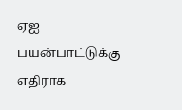ஏஐ பயன்பாட்டுக்கு எதிராக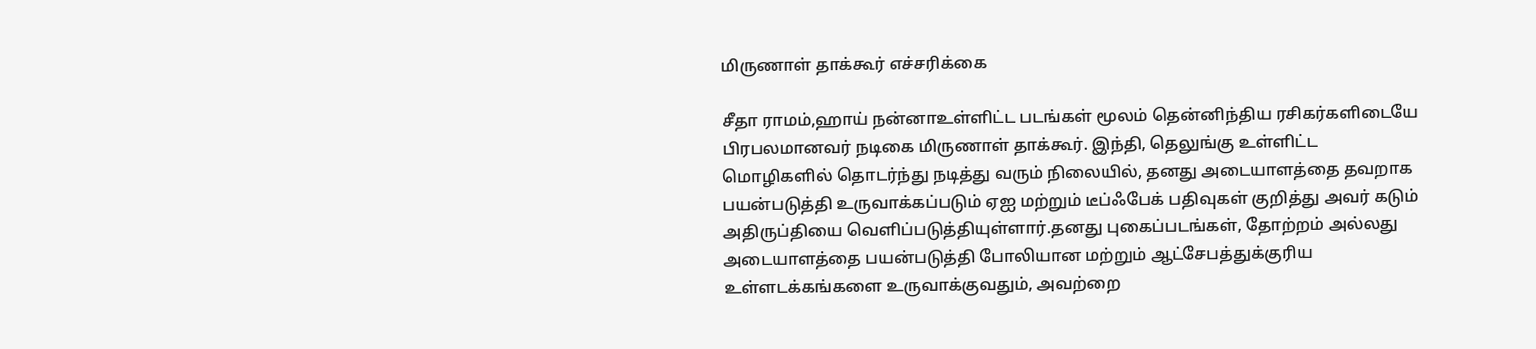மிருணாள் தாக்கூர் எச்சரிக்கை

சீதா ராமம்,ஹாய் நன்னாஉள்ளிட்ட படங்கள் மூலம் தென்னிந்திய ரசிகர்களிடையே பிரபலமானவர் நடிகை மிருணாள் தாக்கூர். இந்தி, தெலுங்கு உள்ளிட்ட மொழிகளில் தொடர்ந்து நடித்து வரும் நிலையில், தனது அடையாளத்தை தவறாக பயன்படுத்தி உருவாக்கப்படும் ஏஐ மற்றும் டீப்ஃபேக் பதிவுகள் குறித்து அவர் கடும் அதிருப்தியை வெளிப்படுத்தியுள்ளார்.தனது புகைப்படங்கள், தோற்றம் அல்லது அடையாளத்தை பயன்படுத்தி போலியான மற்றும் ஆட்சேபத்துக்குரிய உள்ளடக்கங்களை உருவாக்குவதும், அவற்றை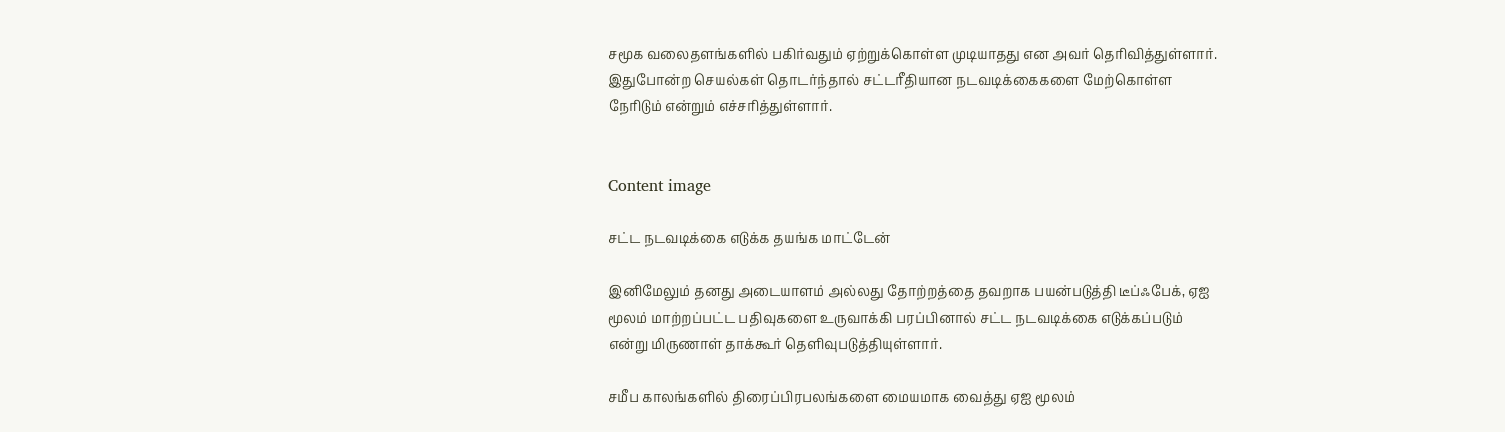சமூக வலைதளங்களில் பகிர்வதும் ஏற்றுக்கொள்ள முடியாதது என அவர் தெரிவித்துள்ளார். இதுபோன்ற செயல்கள் தொடர்ந்தால் சட்டரீதியான நடவடிக்கைகளை மேற்கொள்ள நேரிடும் என்றும் எச்சரித்துள்ளார்.


Content image

சட்ட நடவடிக்கை எடுக்க தயங்க மாட்டேன்

இனிமேலும் தனது அடையாளம் அல்லது தோற்றத்தை தவறாக பயன்படுத்தி டீப்ஃபேக், ஏஐ மூலம் மாற்றப்பட்ட பதிவுகளை உருவாக்கி பரப்பினால் சட்ட நடவடிக்கை எடுக்கப்படும் என்று மிருணாள் தாக்கூர் தெளிவுபடுத்தியுள்ளார்.

சமீப காலங்களில் திரைப்பிரபலங்களை மையமாக வைத்து ஏஐ மூலம்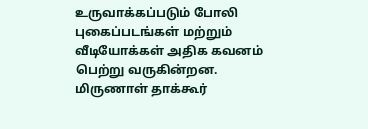உருவாக்கப்படும் போலி புகைப்படங்கள் மற்றும் வீடியோக்கள் அதிக கவனம் பெற்று வருகின்றன. மிருணாள் தாக்கூர்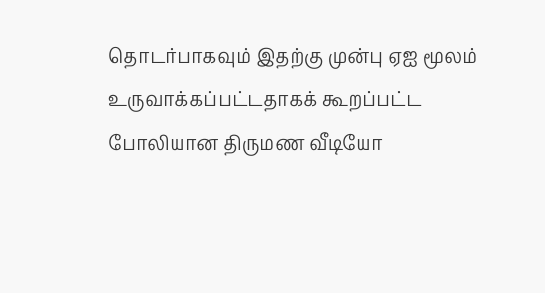தொடர்பாகவும் இதற்கு முன்பு ஏஐ மூலம் உருவாக்கப்பட்டதாகக் கூறப்பட்ட போலியான திருமண வீடியோ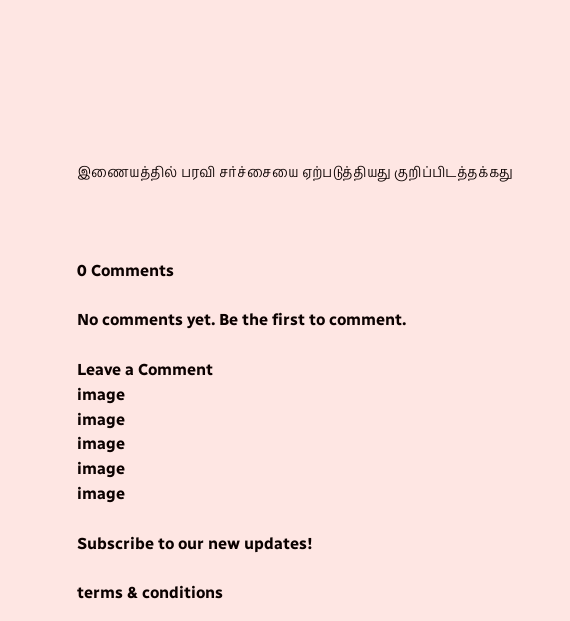இணையத்தில் பரவி சர்ச்சையை ஏற்படுத்தியது குறிப்பிடத்தக்கது



0 Comments

No comments yet. Be the first to comment.

Leave a Comment
image
image
image
image
image

Subscribe to our new updates!

terms & conditions